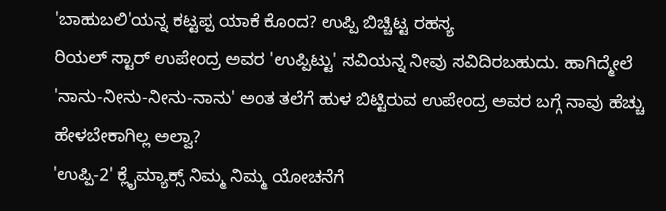'ಬಾಹುಬಲಿ'ಯನ್ನ ಕಟ್ಟಪ್ಪ ಯಾಕೆ ಕೊಂದ? ಉಪ್ಪಿ ಬಿಚ್ಚಿಟ್ಟ ರಹಸ್ಯ
ರಿಯಲ್ ಸ್ಟಾರ್ ಉಪೇಂದ್ರ ಅವರ 'ಉಪ್ಪಿಟ್ಟು' ಸವಿಯನ್ನ ನೀವು ಸವಿದಿರಬಹುದು. ಹಾಗಿದ್ಮೇಲೆ 'ನಾನು-ನೀನು-ನೀನು-ನಾನು' ಅಂತ ತಲೆಗೆ ಹುಳ ಬಿಟ್ಟಿರುವ ಉಪೇಂದ್ರ ಅವರ ಬಗ್ಗೆ ನಾವು ಹೆಚ್ಚು ಹೇಳಬೇಕಾಗಿಲ್ಲ ಅಲ್ವಾ?
'ಉಪ್ಪಿ-2' ಕ್ಲೈಮ್ಯಾಕ್ಸ್ ನಿಮ್ಮ ನಿಮ್ಮ ಯೋಚನೆಗೆ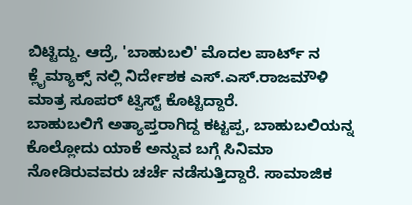ಬಿಟ್ಟಿದ್ದು. ಆದ್ರೆ, 'ಬಾಹುಬಲಿ' ಮೊದಲ ಪಾರ್ಟ್ ನ ಕ್ಲೈಮ್ಯಾಕ್ಸ್ ನಲ್ಲಿ ನಿರ್ದೇಶಕ ಎಸ್.ಎಸ್.ರಾಜಮೌಳಿ ಮಾತ್ರ ಸೂಪರ್ ಟ್ವಿಸ್ಟ್ ಕೊಟ್ಟಿದ್ದಾರೆ.
ಬಾಹುಬಲಿಗೆ ಅತ್ಯಾಪ್ತರಾಗಿದ್ದ ಕಟ್ಟಪ್ಪ, ಬಾಹುಬಲಿಯನ್ನ ಕೊಲ್ಲೋದು ಯಾಕೆ ಅನ್ನುವ ಬಗ್ಗೆ ಸಿನಿಮಾ ನೋಡಿರುವವರು ಚರ್ಚೆ ನಡೆಸುತ್ತಿದ್ದಾರೆ. ಸಾಮಾಜಿಕ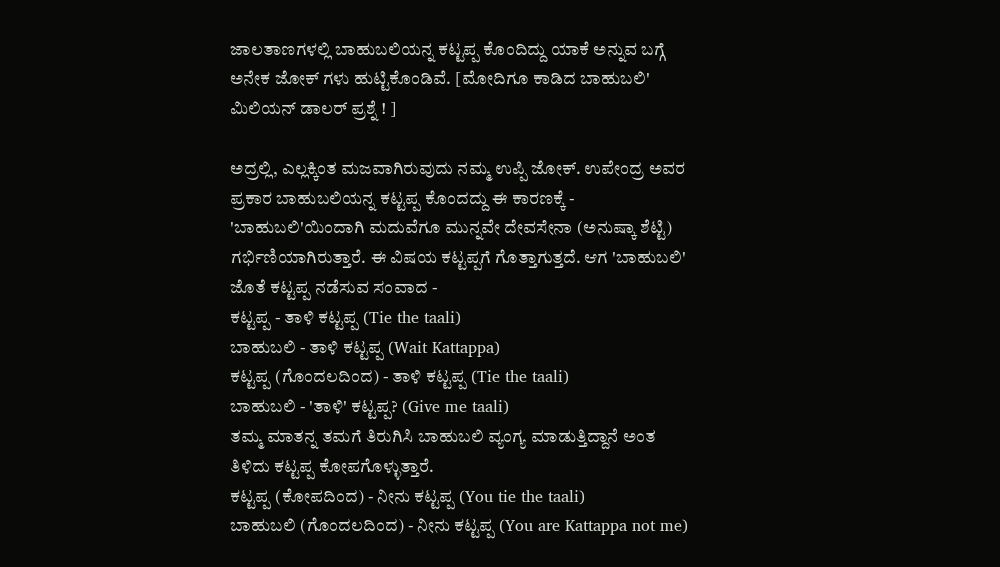ಜಾಲತಾಣಗಳಲ್ಲಿ ಬಾಹುಬಲಿಯನ್ನ ಕಟ್ಟಪ್ಪ ಕೊಂದಿದ್ದು ಯಾಕೆ ಅನ್ನುವ ಬಗ್ಗೆ ಅನೇಕ ಜೋಕ್ ಗಳು ಹುಟ್ಟಿಕೊಂಡಿವೆ. [ಮೋದಿಗೂ ಕಾಡಿದ ಬಾಹುಬಲಿ' ಮಿಲಿಯನ್ ಡಾಲರ್ ಪ್ರಶ್ನೆ ! ]

ಅದ್ರಲ್ಲಿ, ಎಲ್ಲಕ್ಕಿಂತ ಮಜವಾಗಿರುವುದು ನಮ್ಮ ಉಪ್ಪಿ ಜೋಕ್. ಉಪೇಂದ್ರ ಅವರ ಪ್ರಕಾರ ಬಾಹುಬಲಿಯನ್ನ ಕಟ್ಟಪ್ಪ ಕೊಂದದ್ದು ಈ ಕಾರಣಕ್ಕೆ -
'ಬಾಹುಬಲಿ'ಯಿಂದಾಗಿ ಮದುವೆಗೂ ಮುನ್ನವೇ ದೇವಸೇನಾ (ಅನುಷ್ಕಾ ಶೆಟ್ಟಿ) ಗರ್ಭಿಣಿಯಾಗಿರುತ್ತಾರೆ. ಈ ವಿಷಯ ಕಟ್ಟಪ್ಪಗೆ ಗೊತ್ತಾಗುತ್ತದೆ. ಆಗ 'ಬಾಹುಬಲಿ' ಜೊತೆ ಕಟ್ಟಪ್ಪ ನಡೆಸುವ ಸಂವಾದ -
ಕಟ್ಟಪ್ಪ - ತಾಳಿ ಕಟ್ಟಪ್ಪ (Tie the taali)
ಬಾಹುಬಲಿ - ತಾಳಿ ಕಟ್ಟಪ್ಪ (Wait Kattappa)
ಕಟ್ಟಪ್ಪ (ಗೊಂದಲದಿಂದ) - ತಾಳಿ ಕಟ್ಟಪ್ಪ (Tie the taali)
ಬಾಹುಬಲಿ - 'ತಾಳಿ' ಕಟ್ಟಪ್ಪ? (Give me taali)
ತಮ್ಮ ಮಾತನ್ನ ತಮಗೆ ತಿರುಗಿಸಿ ಬಾಹುಬಲಿ ವ್ಯಂಗ್ಯ ಮಾಡುತ್ತಿದ್ದಾನೆ ಅಂತ ತಿಳಿದು ಕಟ್ಟಪ್ಪ ಕೋಪಗೊಳ್ಳುತ್ತಾರೆ.
ಕಟ್ಟಪ್ಪ (ಕೋಪದಿಂದ) - ನೀನು ಕಟ್ಟಪ್ಪ (You tie the taali)
ಬಾಹುಬಲಿ (ಗೊಂದಲದಿಂದ) - ನೀನು ಕಟ್ಟಪ್ಪ (You are Kattappa not me)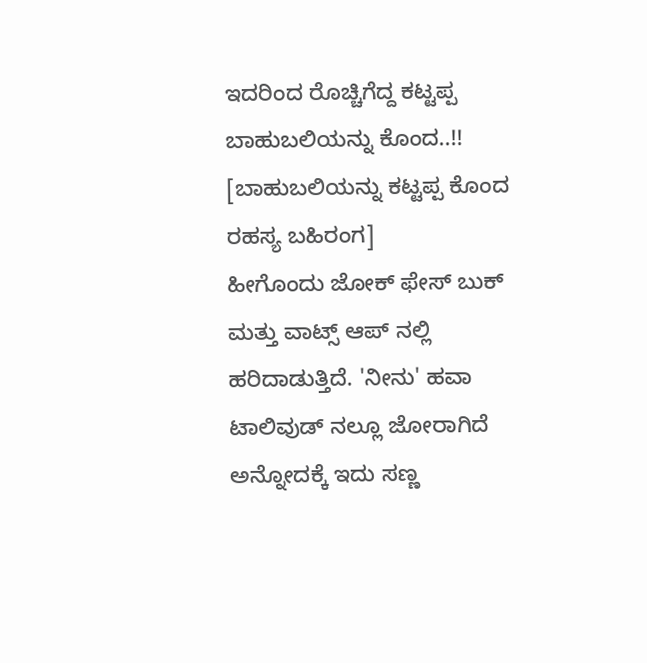ಇದರಿಂದ ರೊಚ್ಚಿಗೆದ್ದ ಕಟ್ಟಪ್ಪ ಬಾಹುಬಲಿಯನ್ನು ಕೊಂದ..!! [ಬಾಹುಬಲಿಯನ್ನು ಕಟ್ಟಪ್ಪ ಕೊಂದ ರಹಸ್ಯ ಬಹಿರಂಗ]
ಹೀಗೊಂದು ಜೋಕ್ ಫೇಸ್ ಬುಕ್ ಮತ್ತು ವಾಟ್ಸ್ ಆಪ್ ನಲ್ಲಿ ಹರಿದಾಡುತ್ತಿದೆ. 'ನೀನು' ಹವಾ ಟಾಲಿವುಡ್ ನಲ್ಲೂ ಜೋರಾಗಿದೆ ಅನ್ನೋದಕ್ಕೆ ಇದು ಸಣ್ಣ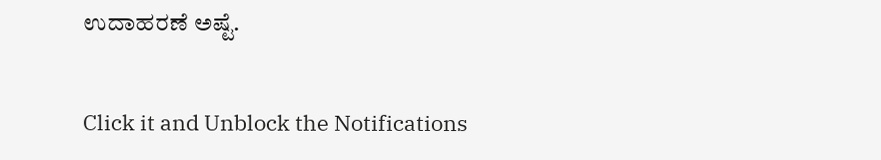ಉದಾಹರಣೆ ಅಷ್ಟೆ.


Click it and Unblock the Notifications